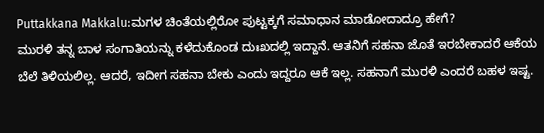Puttakkana Makkalu:ಮಗಳ ಚಿಂತೆಯಲ್ಲಿರೋ ಪುಟ್ಟಕ್ಕಗೆ ಸಮಾಧಾನ ಮಾಡೋದಾದ್ರೂ ಹೇಗೆ?
ಮುರಳಿ ತನ್ನ ಬಾಳ ಸಂಗಾತಿಯನ್ನು ಕಳೆದುಕೊಂಡ ದುಃಖದಲ್ಲಿ ಇದ್ದಾನೆ. ಆತನಿಗೆ ಸಹನಾ ಜೊತೆ ಇರಬೇಕಾದರೆ ಆಕೆಯ ಬೆಲೆ ತಿಳಿಯಲಿಲ್ಲ. ಆದರೆ, ಇದೀಗ ಸಹನಾ ಬೇಕು ಎಂದು ಇದ್ದರೂ ಆಕೆ ಇಲ್ಲ. ಸಹನಾಗೆ ಮುರಳಿ ಎಂದರೆ ಬಹಳ ಇಷ್ಟ.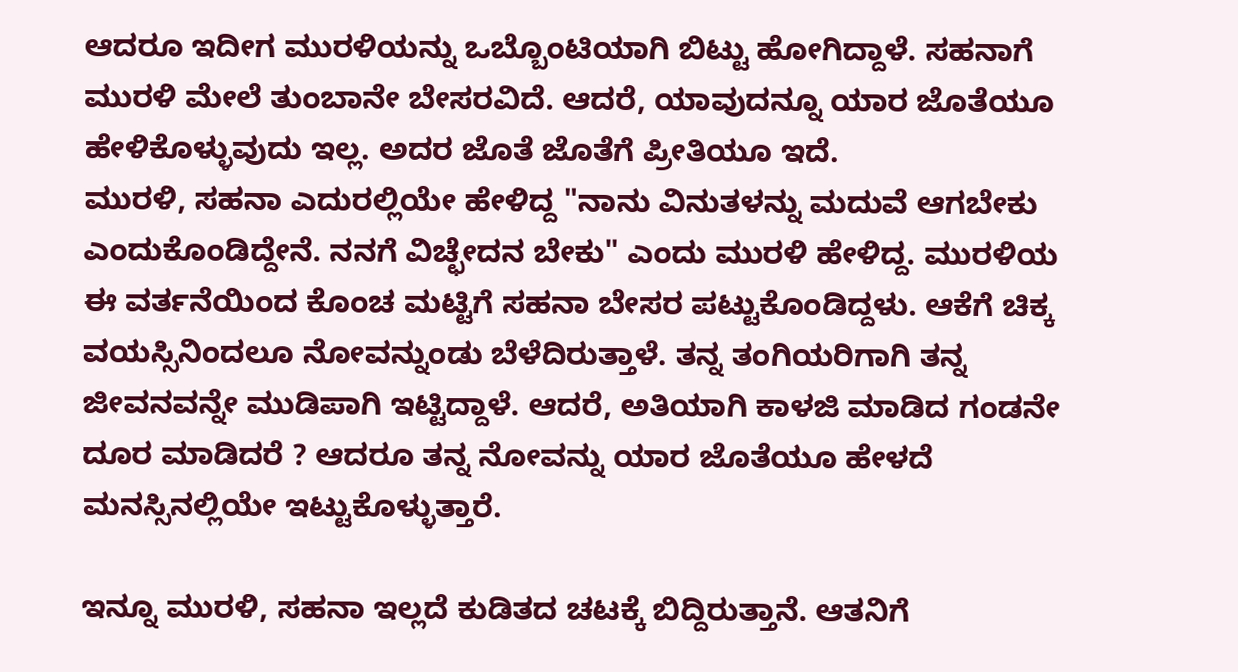ಆದರೂ ಇದೀಗ ಮುರಳಿಯನ್ನು ಒಬ್ಬೊಂಟಿಯಾಗಿ ಬಿಟ್ಟು ಹೋಗಿದ್ದಾಳೆ. ಸಹನಾಗೆ ಮುರಳಿ ಮೇಲೆ ತುಂಬಾನೇ ಬೇಸರವಿದೆ. ಆದರೆ, ಯಾವುದನ್ನೂ ಯಾರ ಜೊತೆಯೂ ಹೇಳಿಕೊಳ್ಳುವುದು ಇಲ್ಲ. ಅದರ ಜೊತೆ ಜೊತೆಗೆ ಪ್ರೀತಿಯೂ ಇದೆ.
ಮುರಳಿ, ಸಹನಾ ಎದುರಲ್ಲಿಯೇ ಹೇಳಿದ್ದ "ನಾನು ವಿನುತಳನ್ನು ಮದುವೆ ಆಗಬೇಕು ಎಂದುಕೊಂಡಿದ್ದೇನೆ. ನನಗೆ ವಿಚ್ಛೇದನ ಬೇಕು" ಎಂದು ಮುರಳಿ ಹೇಳಿದ್ದ. ಮುರಳಿಯ ಈ ವರ್ತನೆಯಿಂದ ಕೊಂಚ ಮಟ್ಟಿಗೆ ಸಹನಾ ಬೇಸರ ಪಟ್ಟುಕೊಂಡಿದ್ದಳು. ಆಕೆಗೆ ಚಿಕ್ಕ ವಯಸ್ಸಿನಿಂದಲೂ ನೋವನ್ನುಂಡು ಬೆಳೆದಿರುತ್ತಾಳೆ. ತನ್ನ ತಂಗಿಯರಿಗಾಗಿ ತನ್ನ ಜೀವನವನ್ನೇ ಮುಡಿಪಾಗಿ ಇಟ್ಟಿದ್ದಾಳೆ. ಆದರೆ, ಅತಿಯಾಗಿ ಕಾಳಜಿ ಮಾಡಿದ ಗಂಡನೇ ದೂರ ಮಾಡಿದರೆ ? ಆದರೂ ತನ್ನ ನೋವನ್ನು ಯಾರ ಜೊತೆಯೂ ಹೇಳದೆ ಮನಸ್ಸಿನಲ್ಲಿಯೇ ಇಟ್ಟುಕೊಳ್ಳುತ್ತಾರೆ.

ಇನ್ನೂ ಮುರಳಿ, ಸಹನಾ ಇಲ್ಲದೆ ಕುಡಿತದ ಚಟಕ್ಕೆ ಬಿದ್ದಿರುತ್ತಾನೆ. ಆತನಿಗೆ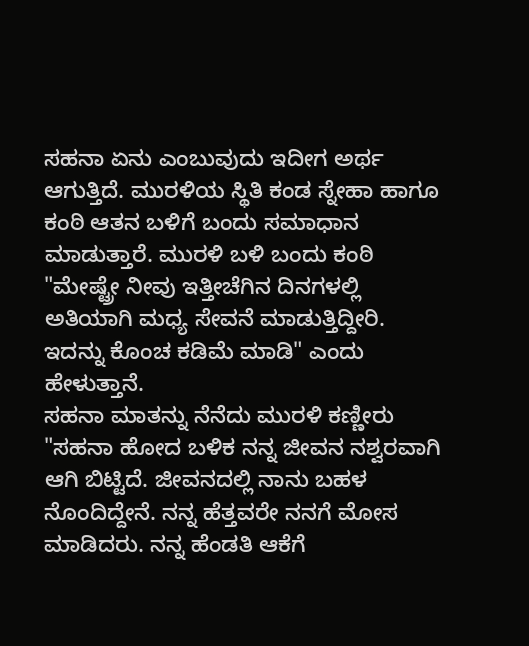ಸಹನಾ ಏನು ಎಂಬುವುದು ಇದೀಗ ಅರ್ಥ ಆಗುತ್ತಿದೆ. ಮುರಳಿಯ ಸ್ಥಿತಿ ಕಂಡ ಸ್ನೇಹಾ ಹಾಗೂ ಕಂಠಿ ಆತನ ಬಳಿಗೆ ಬಂದು ಸಮಾಧಾನ ಮಾಡುತ್ತಾರೆ. ಮುರಳಿ ಬಳಿ ಬಂದು ಕಂಠಿ "ಮೇಷ್ಟ್ರೇ ನೀವು ಇತ್ತೀಚೆಗಿನ ದಿನಗಳಲ್ಲಿ ಅತಿಯಾಗಿ ಮಧ್ಯ ಸೇವನೆ ಮಾಡುತ್ತಿದ್ದೀರಿ. ಇದನ್ನು ಕೊಂಚ ಕಡಿಮೆ ಮಾಡಿ" ಎಂದು ಹೇಳುತ್ತಾನೆ.
ಸಹನಾ ಮಾತನ್ನು ನೆನೆದು ಮುರಳಿ ಕಣ್ಣೀರು
"ಸಹನಾ ಹೋದ ಬಳಿಕ ನನ್ನ ಜೀವನ ನಶ್ವರವಾಗಿ ಆಗಿ ಬಿಟ್ಟಿದೆ. ಜೀವನದಲ್ಲಿ ನಾನು ಬಹಳ ನೊಂದಿದ್ದೇನೆ. ನನ್ನ ಹೆತ್ತವರೇ ನನಗೆ ಮೋಸ ಮಾಡಿದರು. ನನ್ನ ಹೆಂಡತಿ ಆಕೆಗೆ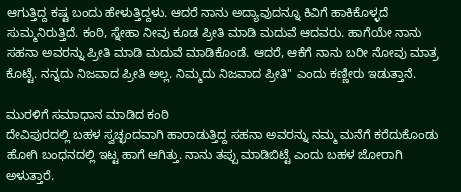ಆಗುತ್ತಿದ್ದ ಕಷ್ಟ ಬಂದು ಹೇಳುತ್ತಿದ್ದಳು. ಆದರೆ ನಾನು ಅದ್ಯಾವುದನ್ನೂ ಕಿವಿಗೆ ಹಾಕಿಕೊಳ್ಳದೆ ಸುಮ್ಮನಿರುತ್ತಿದೆ. ಕಂಠಿ, ಸ್ನೇಹಾ ನೀವು ಕೂಡ ಪ್ರೀತಿ ಮಾಡಿ ಮದುವೆ ಆದವರು. ಹಾಗೆಯೇ ನಾನು ಸಹನಾ ಅವರನ್ನು ಪ್ರೀತಿ ಮಾಡಿ ಮದುವೆ ಮಾಡಿಕೊಂಡೆ. ಆದರೆ, ಆಕೆಗೆ ನಾನು ಬರೀ ನೋವು ಮಾತ್ರ ಕೊಟ್ಟೆ. ನನ್ನದು ನಿಜವಾದ ಪ್ರೀತಿ ಅಲ್ಲ. ನಿಮ್ಮದು ನಿಜವಾದ ಪ್ರೀತಿ" ಎಂದು ಕಣ್ಣೀರು ಇಡುತ್ತಾನೆ.

ಮುರಳಿಗೆ ಸಮಾಧಾನ ಮಾಡಿದ ಕಂಠಿ
ದೇವಿಪುರದಲ್ಲಿ ಬಹಳ ಸ್ವಚ್ಛಂದವಾಗಿ ಹಾರಾಡುತ್ತಿದ್ದ ಸಹನಾ ಅವರನ್ನು ನಮ್ಮ ಮನೆಗೆ ಕರೆದುಕೊಂಡು ಹೋಗಿ ಬಂಧನದಲ್ಲಿ ಇಟ್ಟ ಹಾಗೆ ಆಗಿತ್ತು. ನಾನು ತಪ್ಪು ಮಾಡಿಬಿಟ್ಟೆ ಎಂದು ಬಹಳ ಜೋರಾಗಿ ಅಳುತ್ತಾರೆ.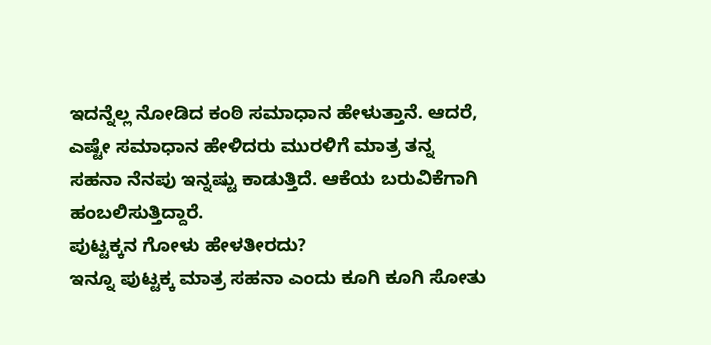ಇದನ್ನೆಲ್ಲ ನೋಡಿದ ಕಂಠಿ ಸಮಾಧಾನ ಹೇಳುತ್ತಾನೆ. ಆದರೆ, ಎಷ್ಟೇ ಸಮಾಧಾನ ಹೇಳಿದರು ಮುರಳಿಗೆ ಮಾತ್ರ ತನ್ನ ಸಹನಾ ನೆನಪು ಇನ್ನಷ್ಟು ಕಾಡುತ್ತಿದೆ. ಆಕೆಯ ಬರುವಿಕೆಗಾಗಿ ಹಂಬಲಿಸುತ್ತಿದ್ದಾರೆ.
ಪುಟ್ಟಕ್ಕನ ಗೋಳು ಹೇಳತೀರದು?
ಇನ್ನೂ ಪುಟ್ಟಕ್ಕ ಮಾತ್ರ ಸಹನಾ ಎಂದು ಕೂಗಿ ಕೂಗಿ ಸೋತು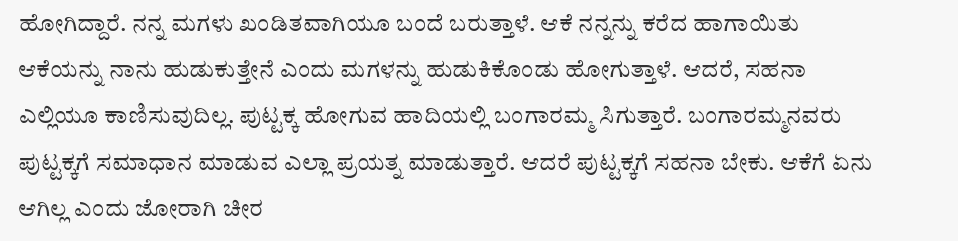ಹೋಗಿದ್ದಾರೆ. ನನ್ನ ಮಗಳು ಖಂಡಿತವಾಗಿಯೂ ಬಂದೆ ಬರುತ್ತಾಳೆ. ಆಕೆ ನನ್ನನ್ನು ಕರೆದ ಹಾಗಾಯಿತು ಆಕೆಯನ್ನು ನಾನು ಹುಡುಕುತ್ತೇನೆ ಎಂದು ಮಗಳನ್ನು ಹುಡುಕಿಕೊಂಡು ಹೋಗುತ್ತಾಳೆ. ಆದರೆ, ಸಹನಾ ಎಲ್ಲಿಯೂ ಕಾಣಿಸುವುದಿಲ್ಲ. ಪುಟ್ಟಕ್ಕ ಹೋಗುವ ಹಾದಿಯಲ್ಲಿ ಬಂಗಾರಮ್ಮ ಸಿಗುತ್ತಾರೆ. ಬಂಗಾರಮ್ಮನವರು ಪುಟ್ಟಕ್ಕಗೆ ಸಮಾಧಾನ ಮಾಡುವ ಎಲ್ಲಾ ಪ್ರಯತ್ನ ಮಾಡುತ್ತಾರೆ. ಆದರೆ ಪುಟ್ಟಕ್ಕಗೆ ಸಹನಾ ಬೇಕು. ಆಕೆಗೆ ಏನು ಆಗಿಲ್ಲ ಎಂದು ಜೋರಾಗಿ ಚೀರ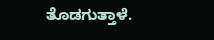ತೊಡಗುತ್ತಾಳೆ.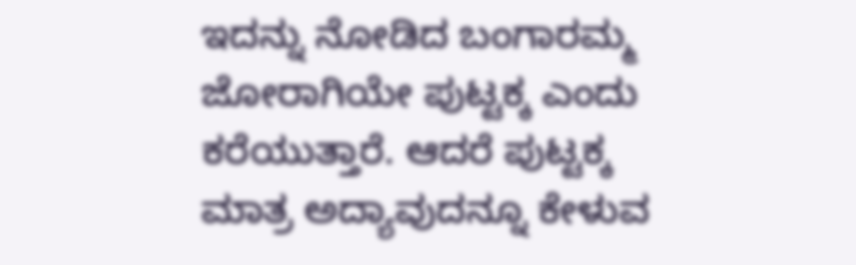ಇದನ್ನು ನೋಡಿದ ಬಂಗಾರಮ್ಮ ಜೋರಾಗಿಯೇ ಪುಟ್ಟಕ್ಕ ಎಂದು ಕರೆಯುತ್ತಾರೆ. ಆದರೆ ಪುಟ್ಟಕ್ಕ ಮಾತ್ರ ಅದ್ಯಾವುದನ್ನೂ ಕೇಳುವ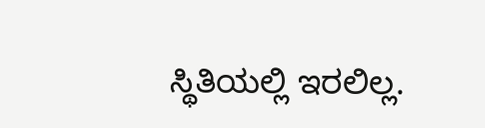ಸ್ಥಿತಿಯಲ್ಲಿ ಇರಲಿಲ್ಲ.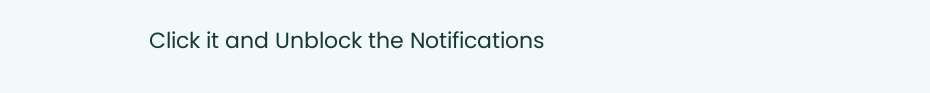Click it and Unblock the Notifications